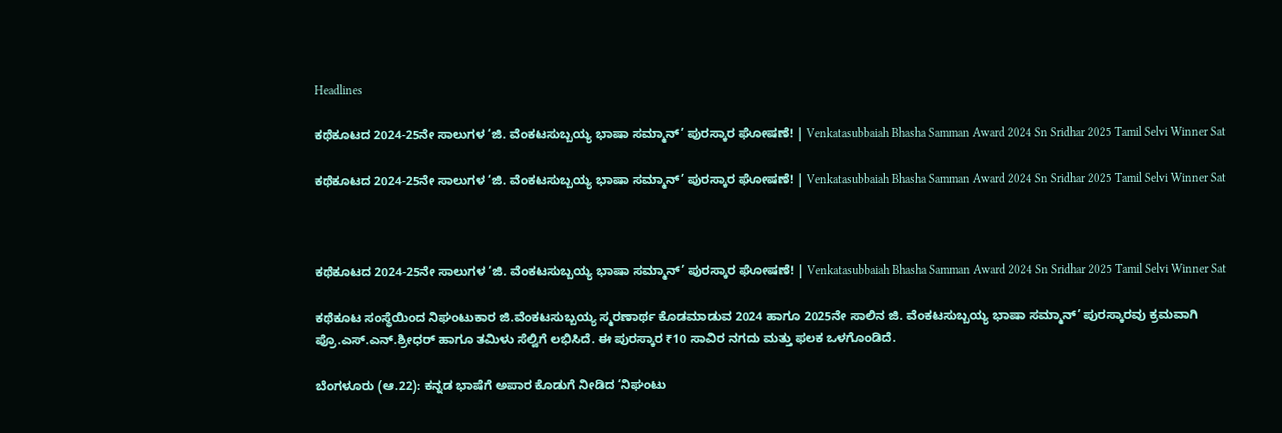Headlines

ಕಥೆಕೂಟದ 2024-25ನೇ ಸಾಲುಗಳ ‘ಜಿ. ವೆಂಕಟಸುಬ್ಬಯ್ಯ ಭಾಷಾ ಸಮ್ಮಾನ್’ ಪುರಸ್ಕಾರ ಘೋಷಣೆ! | Venkatasubbaiah Bhasha Samman Award 2024 Sn Sridhar 2025 Tamil Selvi Winner Sat

ಕಥೆಕೂಟದ 2024-25ನೇ ಸಾಲುಗಳ ‘ಜಿ. ವೆಂಕಟಸುಬ್ಬಯ್ಯ ಭಾಷಾ ಸಮ್ಮಾನ್’ ಪುರಸ್ಕಾರ ಘೋಷಣೆ! | Venkatasubbaiah Bhasha Samman Award 2024 Sn Sridhar 2025 Tamil Selvi Winner Sat



ಕಥೆಕೂಟದ 2024-25ನೇ ಸಾಲುಗಳ ‘ಜಿ. ವೆಂಕಟಸುಬ್ಬಯ್ಯ ಭಾಷಾ ಸಮ್ಮಾನ್’ ಪುರಸ್ಕಾರ ಘೋಷಣೆ! | Venkatasubbaiah Bhasha Samman Award 2024 Sn Sridhar 2025 Tamil Selvi Winner Sat

ಕಥೆಕೂಟ ಸಂಸ್ಥೆಯಿಂದ ನಿಘಂಟುಕಾರ ಜಿ.ವೆಂಕಟಸುಬ್ಬಯ್ಯ ಸ್ಮರಣಾರ್ಥ ಕೊಡಮಾಡುವ 2024 ಹಾಗೂ 2025ನೇ ಸಾಲಿನ ಜಿ. ವೆಂಕಟಸುಬ್ಬಯ್ಯ ಭಾಷಾ ಸಮ್ಮಾನ್’ ಪುರಸ್ಕಾರವು ಕ್ರಮವಾಗಿ ಪ್ರೊ.ಎಸ್.ಎನ್.ಶ್ರೀಧರ್ ಹಾಗೂ ತಮಿಳು ಸೆಲ್ವಿಗೆ ಲಭಿಸಿದೆ. ಈ ಪುರಸ್ಕಾರ ₹10 ಸಾವಿರ ನಗದು ಮತ್ತು ಫಲಕ ಒಳಗೊಂಡಿದೆ.

ಬೆಂಗಳೂರು (ಆ.22): ಕನ್ನಡ ಭಾಷೆಗೆ ಅಪಾರ ಕೊಡುಗೆ ನೀಡಿದ ‘ನಿಘಂಟು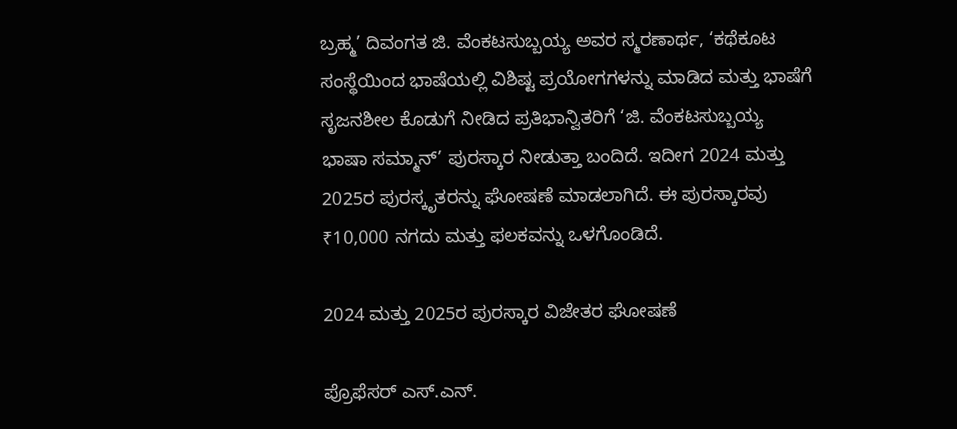ಬ್ರಹ್ಮ’ ದಿವಂಗತ ಜಿ. ವೆಂಕಟಸುಬ್ಬಯ್ಯ ಅವರ ಸ್ಮರಣಾರ್ಥ, ‘ಕಥೆಕೂಟ ಸಂಸ್ಥೆಯಿಂದ ಭಾಷೆಯಲ್ಲಿ ವಿಶಿಷ್ಟ ಪ್ರಯೋಗಗಳನ್ನು ಮಾಡಿದ ಮತ್ತು ಭಾಷೆಗೆ ಸೃಜನಶೀಲ ಕೊಡುಗೆ ನೀಡಿದ ಪ್ರತಿಭಾನ್ವಿತರಿಗೆ ‘ಜಿ. ವೆಂಕಟಸುಬ್ಬಯ್ಯ ಭಾಷಾ ಸಮ್ಮಾನ್’ ಪುರಸ್ಕಾರ ನೀಡುತ್ತಾ ಬಂದಿದೆ. ಇದೀಗ 2024 ಮತ್ತು 2025ರ ಪುರಸ್ಕೃತರನ್ನು ಘೋಷಣೆ ಮಾಡಲಾಗಿದೆ. ಈ ಪುರಸ್ಕಾರವು ₹10,000 ನಗದು ಮತ್ತು ಫಲಕವನ್ನು ಒಳಗೊಂಡಿದೆ.

2024 ಮತ್ತು 2025ರ ಪುರಸ್ಕಾರ ವಿಜೇತರ ಘೋಷಣೆ

ಪ್ರೊಫೆಸರ್ ಎಸ್.ಎನ್.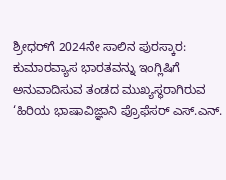ಶ್ರೀಧರ್‌ಗೆ 2024ನೇ ಸಾಲಿನ ಪುರಸ್ಕಾರ: ಕುಮಾರವ್ಯಾಸ ಭಾರತವನ್ನು ಇಂಗ್ಲಿಷಿಗೆ ಅನುವಾದಿಸುವ ತಂಡದ ಮುಖ್ಯಸ್ಥರಾಗಿರುವ ‘ಹಿರಿಯ ಭಾಷಾವಿಜ್ಞಾನಿ ಪ್ರೊಫೆಸರ್ ಎಸ್.ಎನ್.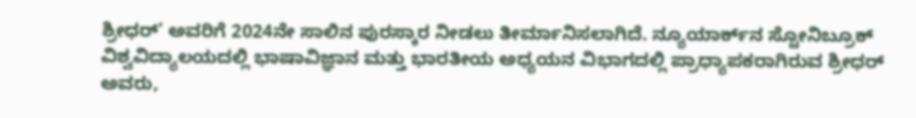ಶ್ರೀಧರ್’ ಅವರಿಗೆ 2024ನೇ ಸಾಲಿನ ಪುರಸ್ಕಾರ ನೀಡಲು ತೀರ್ಮಾನಿಸಲಾಗಿದೆ. ನ್ಯೂಯಾರ್ಕ್‌ನ ಸ್ಟೋನಿಬ್ರೂಕ್ ವಿಶ್ವವಿದ್ಯಾಲಯದಲ್ಲಿ ಭಾಷಾವಿಜ್ಞಾನ ಮತ್ತು ಭಾರತೀಯ ಅಧ್ಯಯನ ವಿಭಾಗದಲ್ಲಿ ಪ್ರಾಧ್ಯಾಪಕರಾಗಿರುವ ಶ್ರೀಧರ್ ಅವರು,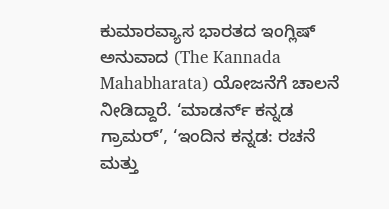ಕುಮಾರವ್ಯಾಸ ಭಾರತದ ಇಂಗ್ಲಿಷ್ ಅನುವಾದ (The Kannada Mahabharata) ಯೋಜನೆಗೆ ಚಾಲನೆ ನೀಡಿದ್ದಾರೆ. ‘ಮಾಡರ್ನ್ ಕನ್ನಡ ಗ್ರಾಮರ್’, ‘ಇಂದಿನ ಕನ್ನಡ: ರಚನೆ ಮತ್ತು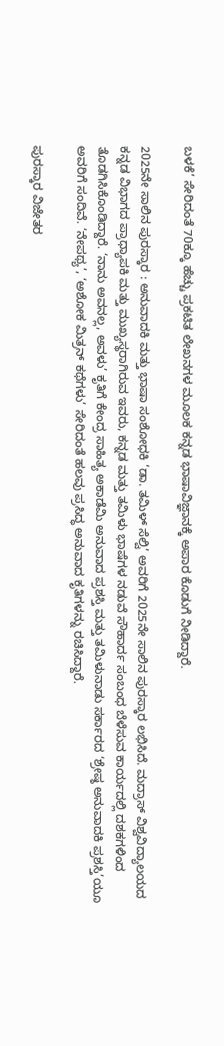ಬಳಕೆ’ ಸೇರಿದಂತೆ 70ಕ್ಕೂ ಹೆಚ್ಚು ಪ್ರಕಟಿತ ಲೇಖನಗಳ ಮೂಲಕ ಕನ್ನಡ ಭಾಷಾವಿಜ್ಞಾನಕ್ಕೆ ಅಪಾರ ಕೊಡುಗೆ ನೀಡಿದ್ದಾರೆ.

2025ನೇ ಸಾಲಿನ ಪುರಸ್ಕಾರ : ಅನುವಾದಕಿ ಮತ್ತು ಭಾಷಾ ಸಂಶೋಧಕಿ ‘ಡಾ. ತಮಿಳ್ ಸೆಲ್ವಿ’ ಅವರಿಗೆ 2025ನೇ ಸಾಲಿನ ಪುರಸ್ಕಾರ ಲಭಿಸಿದೆ. ಮದ್ರಾಸ್ ವಿಶ್ವವಿದ್ಯಾಲಯದ ಕನ್ನಡ ವಿಭಾಗದ ಪ್ರಾಧ್ಯಾಪಕಿ ಮತ್ತು ಮುಖ್ಯಸ್ಥರಾಗಿರುವ ಇವರು, ಕನ್ನಡ ಮತ್ತು ತಮಿಳು ಭಾಷೆಗಳ ನಡುವೆ ಸೌಹಾರ್ದ ಸಂಬಂಧ ಬೆಳೆಸುವ ಕಾರ್ಯದಲ್ಲಿ ದಶಕಗಳಿಂದ ತೊಡಗಿಸಿಕೊಂಡಿದ್ದಾರೆ. ‘ನಾನು ಅವನಲ್ಲ, ಅವಳು’ ಕೃತಿಗೆ ಕೇಂದ್ರ ಸಾಹಿತ್ಯ ಅಕಾಡೆಮಿ ಅನುವಾದ ಪ್ರಶಸ್ತಿ ಮತ್ತು ತಮಿಳುನಾಡು ಸರ್ಕಾರದ ‘ಶ್ರೇಷ್ಠ ಅನುವಾದಕಿ ಪ್ರಶಸ್ತಿ’ಯೂ ಅವರಿಗೆ ಸಂದಿವೆ. ‘ನೇಪಥ್ಯ’, ‘ಅಶೋಕ ಮಿತ್ರನ್ ಕಥೆಗಳು’ ಸೇರಿದಂತೆ ಹಲವು ಪ್ರಸಿದ್ಧ ಅನುವಾದ ಕೃತಿಗಳನ್ನು ರಚಿಸಿದ್ದಾರೆ.

ಪುರಸ್ಕಾರ ವಿಜೇತರ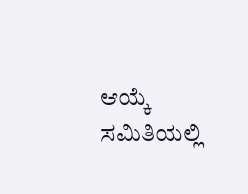ಆಯ್ಕೆ ಸಮಿತಿಯಲ್ಲಿ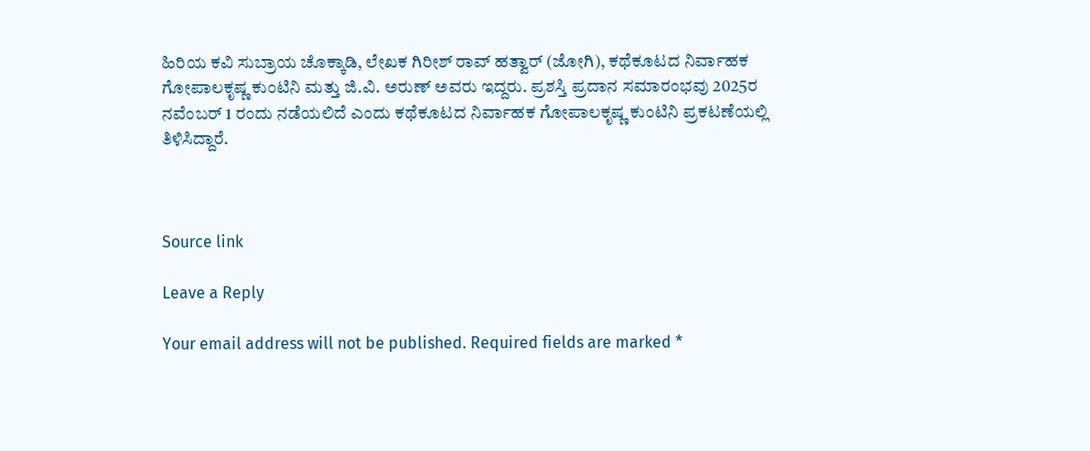ಹಿರಿಯ ಕವಿ ಸುಬ್ರಾಯ ಚೊಕ್ಕಾಡಿ, ಲೇಖಕ ಗಿರೀಶ್ ರಾವ್ ಹತ್ವಾರ್ (ಜೋಗಿ), ಕಥೆಕೂಟದ ನಿರ್ವಾಹಕ ಗೋಪಾಲಕೃಷ್ಣ ಕುಂಟಿನಿ ಮತ್ತು ಜಿ.ವಿ. ಅರುಣ್ ಅವರು ಇದ್ದರು. ಪ್ರಶಸ್ತಿ ಪ್ರದಾನ ಸಮಾರಂಭವು 2025ರ ನವೆಂಬರ್ 1 ರಂದು ನಡೆಯಲಿದೆ ಎಂದು ಕಥೆಕೂಟದ ನಿರ್ವಾಹಕ ಗೋಪಾಲಕೃಷ್ಣ ಕುಂಟಿನಿ ಪ್ರಕಟಣೆಯಲ್ಲಿ ತಿಳಿಸಿದ್ದಾರೆ.



Source link

Leave a Reply

Your email address will not be published. Required fields are marked *